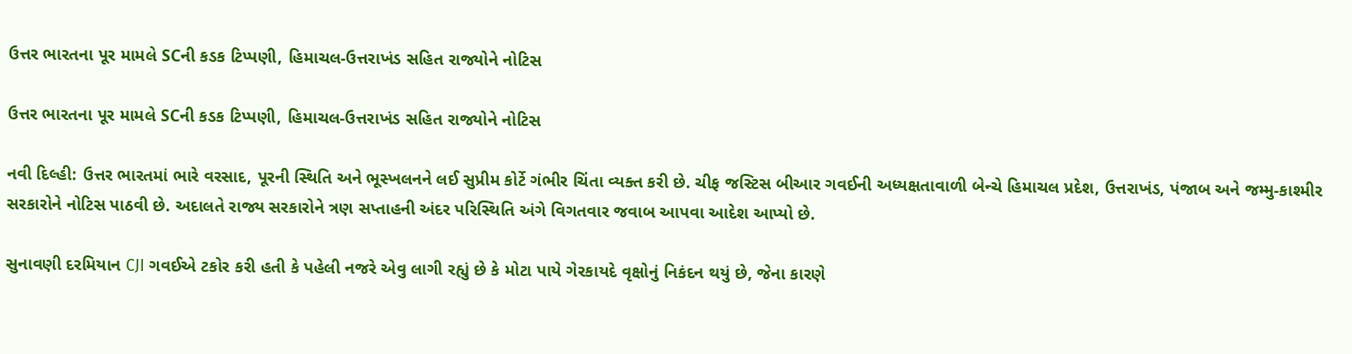ઉત્તર ભારતના પૂર મામલે SCની કડક ટિપ્પણી, હિમાચલ-ઉત્તરાખંડ સહિત રાજ્યોને નોટિસ

ઉત્તર ભારતના પૂર મામલે SCની કડક ટિપ્પણી, હિમાચલ-ઉત્તરાખંડ સહિત રાજ્યોને નોટિસ

નવી દિલ્હી: ઉત્તર ભારતમાં ભારે વરસાદ, પૂરની સ્થિતિ અને ભૂસ્ખલનને લઈ સુપ્રીમ કોર્ટે ગંભીર ચિંતા વ્યક્ત કરી છે. ચીફ જસ્ટિસ બીઆર ગવઈની અધ્યક્ષતાવાળી બેન્ચે હિમાચલ પ્રદેશ, ઉત્તરાખંડ, પંજાબ અને જમ્મુ-કાશ્મીર સરકારોને નોટિસ પાઠવી છે. અદાલતે રાજ્ય સરકારોને ત્રણ સપ્તાહની અંદર પરિસ્થિતિ અંગે વિગતવાર જવાબ આપવા આદેશ આપ્યો છે.

સુનાવણી દરમિયાન CJI ગવઈએ ટકોર કરી હતી કે પહેલી નજરે એવુ લાગી રહ્યું છે કે મોટા પાયે ગેરકાયદે વૃક્ષોનું નિકંદન થયું છે, જેના કારણે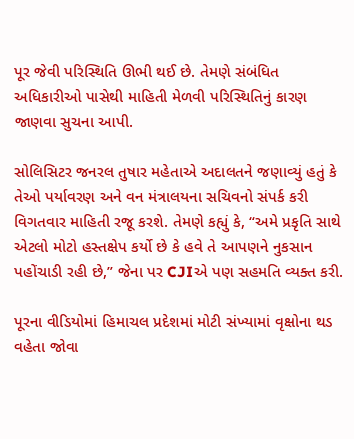પૂર જેવી પરિસ્થિતિ ઊભી થઈ છે. તેમણે સંબંધિત અધિકારીઓ પાસેથી માહિતી મેળવી પરિસ્થિતિનું કારણ જાણવા સુચના આપી.

સોલિસિટર જનરલ તુષાર મહેતાએ અદાલતને જણાવ્યું હતું કે તેઓ પર્યાવરણ અને વન મંત્રાલયના સચિવનો સંપર્ક કરી વિગતવાર માહિતી રજૂ કરશે. તેમણે કહ્યું કે, “અમે પ્રકૃતિ સાથે એટલો મોટો હસ્તક્ષેપ કર્યો છે કે હવે તે આપણને નુકસાન પહોંચાડી રહી છે,” જેના પર CJIએ પણ સહમતિ વ્યક્ત કરી.

પૂરના વીડિયોમાં હિમાચલ પ્રદેશમાં મોટી સંખ્યામાં વૃક્ષોના થડ વહેતા જોવા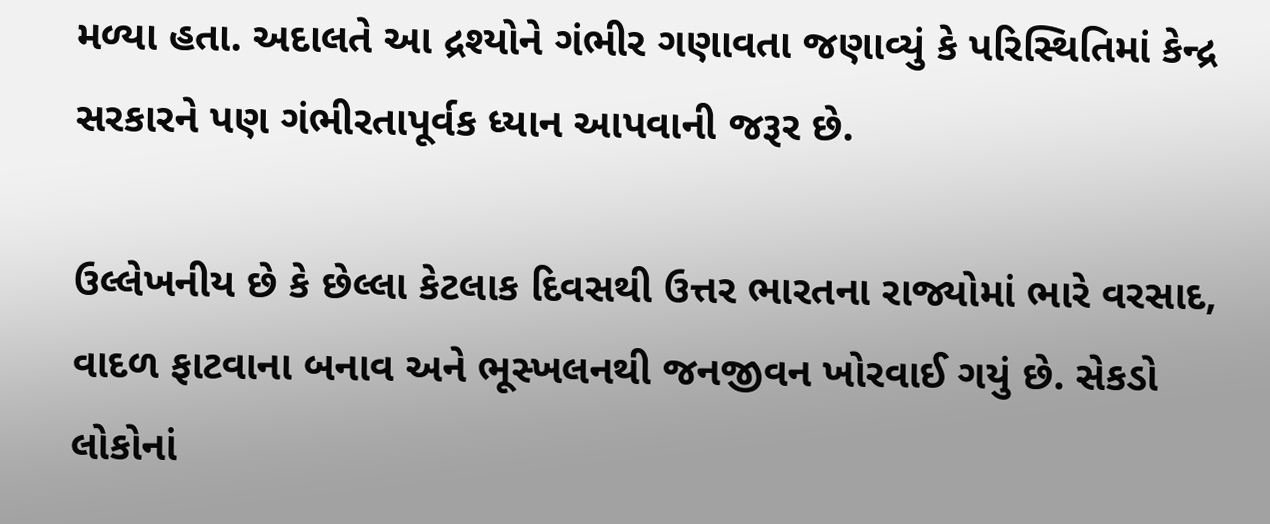મળ્યા હતા. અદાલતે આ દ્રશ્યોને ગંભીર ગણાવતા જણાવ્યું કે પરિસ્થિતિમાં કેન્દ્ર સરકારને પણ ગંભીરતાપૂર્વક ધ્યાન આપવાની જરૂર છે.

ઉલ્લેખનીય છે કે છેલ્લા કેટલાક દિવસથી ઉત્તર ભારતના રાજ્યોમાં ભારે વરસાદ, વાદળ ફાટવાના બનાવ અને ભૂસ્ખલનથી જનજીવન ખોરવાઈ ગયું છે. સેકડો લોકોનાં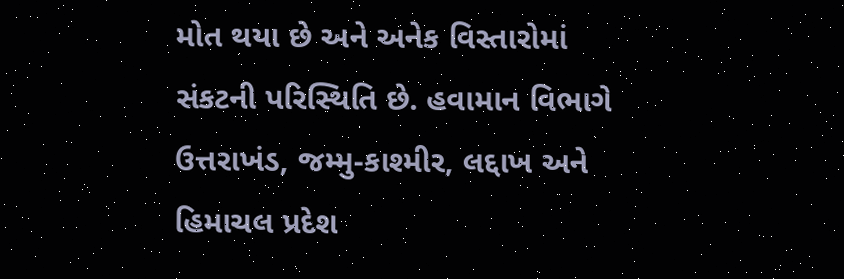મોત થયા છે અને અનેક વિસ્તારોમાં સંકટની પરિસ્થિતિ છે. હવામાન વિભાગે ઉત્તરાખંડ, જમ્મુ-કાશ્મીર, લદ્દાખ અને હિમાચલ પ્રદેશ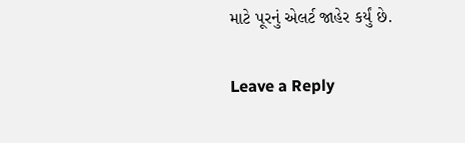માટે પૂરનું એલર્ટ જાહેર કર્યું છે.

Leave a Reply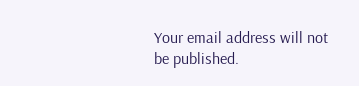Your email address will not be published.